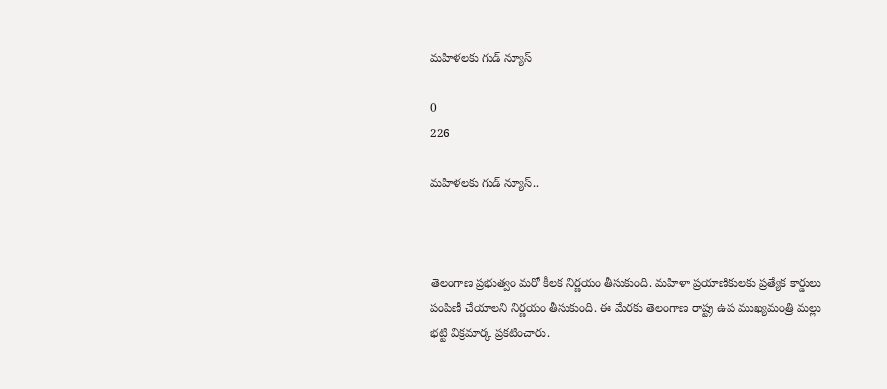మహిళలకు గుడ్ న్యూస్

0
226

మహిళలకు గుడ్ న్యూస్..



తెలంగాణ ప్రభుత్వం మరో కీలక నిర్ణయం తీసుకుంది. మహిళా ప్రయాణికులకు ప్రత్యేక కార్డులు పంపిణీ చేయాలని నిర్ణయం తీసుకుంది. ఈ మేరకు తెలంగాణ రాష్ట్ర ఉప ముఖ్యమంత్రి మల్లు భట్టి విక్రమార్క ప్రకటించారు.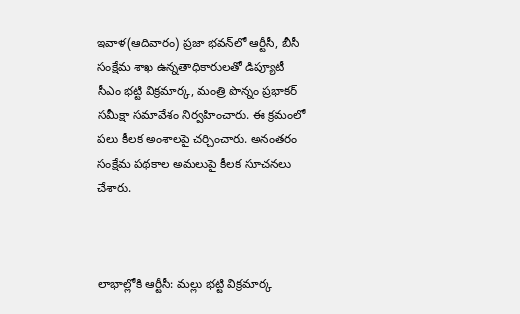ఇవాళ(ఆదివారం) ప్రజా భవన్‌లో ఆర్టీసీ, బీసీ సంక్షేమ శాఖ ఉన్నతాధికారులతో డిప్యూటీ సీఎం భట్టి విక్రమార్క, మంత్రి పొన్నం ప్రభాకర్ సమీక్షా సమావేశం నిర్వహించారు. ఈ క్రమంలో పలు కీలక అంశాలపై చర్చించారు. అనంతరం సంక్షేమ పథకాల అమలుపై కీలక సూచనలు చేశారు.



లాభాల్లోకి ఆర్టీసీ: మల్లు భట్టి విక్రమార్క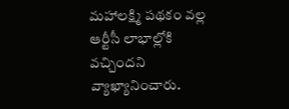మహాలక్ష్మి పథకం వల్ల ఆర్టీసీ లాభాల్లోకి వచ్చిందని వ్యాఖ్యానించారు.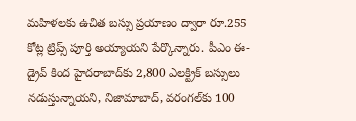మహిళలకు ఉచిత బస్సు ప్రయాణం ద్వారా రూ.255 కోట్ల ట్రిప్స్ పూర్తి అయ్యాయని పేర్కొన్నారు. పీఎం ఈ- డ్రైవ్ కింద హైదరాబాద్‌కు 2,800 ఎలక్ట్రిక్ బస్సులు నడుస్తున్నాయని, నిజామాబాద్, వరంగల్‌కు 100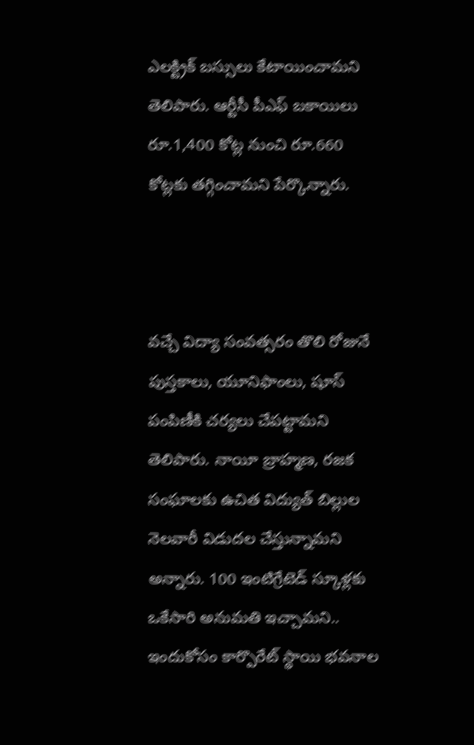ఎలక్ట్రిక్ బస్సులు కేటాయించామని తెలిపారు. ఆర్టీసీ పీఎఫ్ బకాయిలు రూ.1,400 కోట్ల నుంచి రూ.660 కోట్లకు తగ్గించామని పేర్కొన్నారు.



వచ్చే విద్యా సంవత్సరం తొలి రోజునే పుస్తకాలు, యూనిఫాంలు, షూస్ పంపిణీకి చర్యలు చేపట్టామని తెలిపారు. నాయీ బ్రాహ్మణ, రజక సంఘాలకు ఉచిత విద్యుత్ బిల్లుల నెలవారీ విడుదల చేస్తున్నామని అన్నారు. 100 ఇంటిగ్రేటెడ్ స్కూళ్లకు ఒకేసారి అనుమతి ఇచ్చామని.. ఇందుకోసం కార్పొరేట్ స్థాయి భవనాల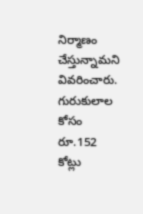నిర్మాణం చేస్తున్నామని వివరించారు. గురుకులాల కోసం రూ.152 కోట్లు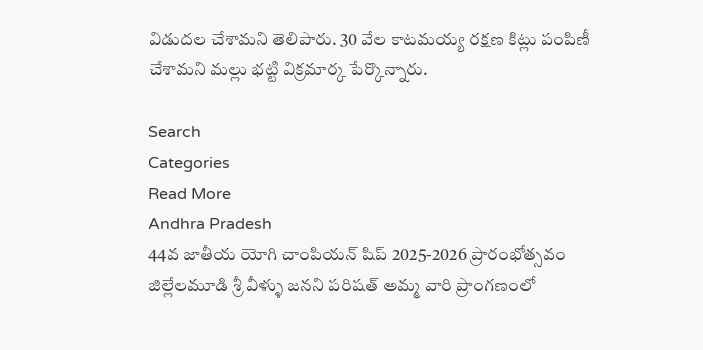విడుదల చేశామని తెలిపారు. 30 వేల కాటమయ్య రక్షణ కిట్లు పంపిణీ చేశామని మల్లు భట్టి విక్రమార్క పేర్కొన్నారు.

Search
Categories
Read More
Andhra Pradesh
44వ జాతీయ యోగి చాంపియన్ షిప్ 2025-2026 ప్రారంభోత్సవం
జిల్లేలమూడి శ్రీ వీళ్ళు జనని పరిషత్ అమ్మ వారి ప్రాంగణంలో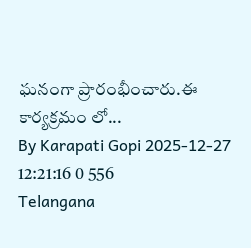ఘనంగా ప్రారంభీంచారు.ఈ కార్యక్రమం లో...
By Karapati Gopi 2025-12-27 12:21:16 0 556
Telangana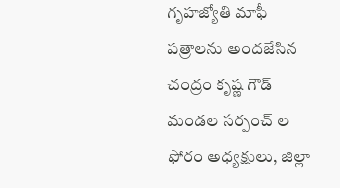గృహజ్యోతి మాఫీ పత్రాలను అందజేసిన చంద్రం కృష్ణ గౌడ్ మండల సర్పంచ్ ల ఫోరం అధ్యక్షులు, జిల్లా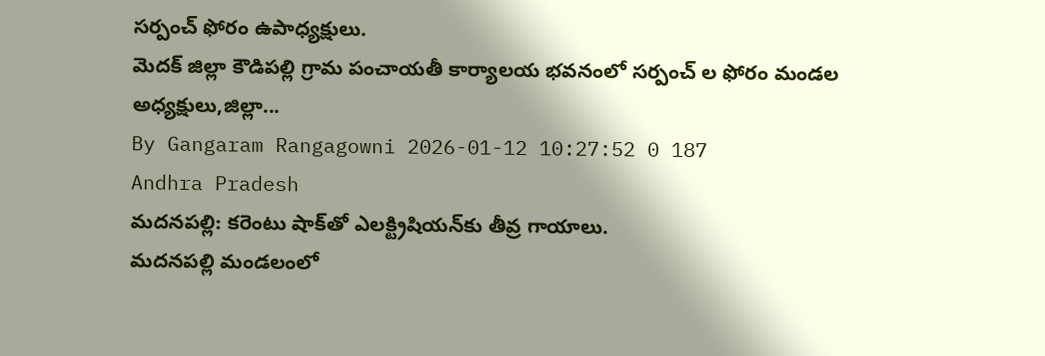సర్పంచ్ ఫోరం ఉపాధ్యక్షులు.
మెదక్ జిల్లా కౌడిపల్లి గ్రామ పంచాయతీ కార్యాలయ భవనంలో సర్పంచ్ ల ఫోరం మండల అధ్యక్షులు,జిల్లా...
By Gangaram Rangagowni 2026-01-12 10:27:52 0 187
Andhra Pradesh
మదనపల్లి: కరెంటు షాక్‌తో ఎలక్ట్రిషియన్‌కు తీవ్ర గాయాలు.
మదనపల్లి మండలంలో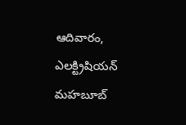ఆదివారం, ఎలక్ట్రిషియన్ మహబూబ్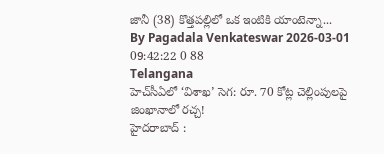జానీ (38) కొత్తపల్లిలో ఒక ఇంటికి యాంటెన్నా...
By Pagadala Venkateswar 2026-03-01 09:42:22 0 88
Telangana
హెచ్‌సీఏలో ‘విశాఖ’ సెగ: రూ. 70 కోట్ల చెల్లింపులపై జింఖానాలో రచ్చ!
హైదరాబాద్ :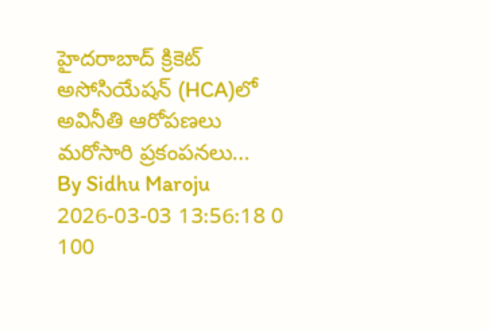హైదరాబాద్ క్రికెట్ అసోసియేషన్ (HCA)లో అవినీతి ఆరోపణలు మరోసారి ప్రకంపనలు...
By Sidhu Maroju 2026-03-03 13:56:18 0 100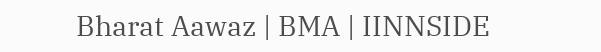Bharat Aawaz | BMA | IINNSIDE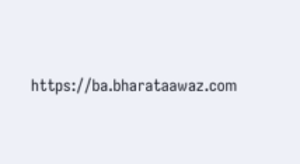https://ba.bharataawaz.com